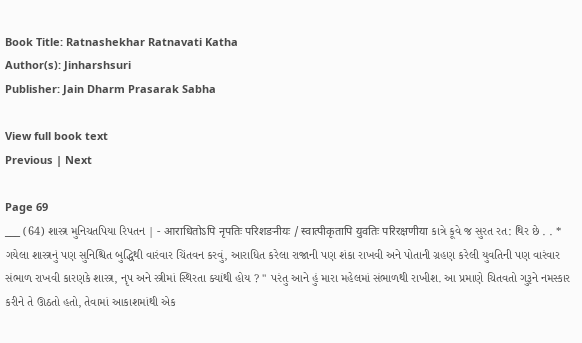Book Title: Ratnashekhar Ratnavati Katha
Author(s): Jinharshsuri
Publisher: Jain Dharm Prasarak Sabha

View full book text
Previous | Next

Page 69
___ (64) શાસ્ત્ર મુનિચતપિયા રિપતન | - आराधितोऽपि नृपतिः परिशङनीयः / स्वात्पीकृतापि युवतिः परिरक्षणीया કાત્રે કૂવે જ સુરત રત: થિર છે . . * ગયેલા શાસ્ત્રનું પણ સુનિશ્ચિત બુદ્ધિથી વારંવાર ચિંતવન કરવું, આરાધિત કરેલા રાજાની પણ શંકા રાખવી અને પોતાની ગ્રહણ કરેલી યુવતિની પણ વારંવાર સંભાળ રાખવી કારણકે શાસ્ત્ર, નૃપ અને સ્ત્રીમાં સ્થિરતા ક્યાંથી હોય ? " પરંતુ આને હું મારા મહેલમાં સંભાળથી રાખીશ. આ પ્રમાણે ચિતવતો ગુરૂને નમસ્કાર કરીને તે ઊઠતો હતો, તેવામાં આકાશમાંથી એક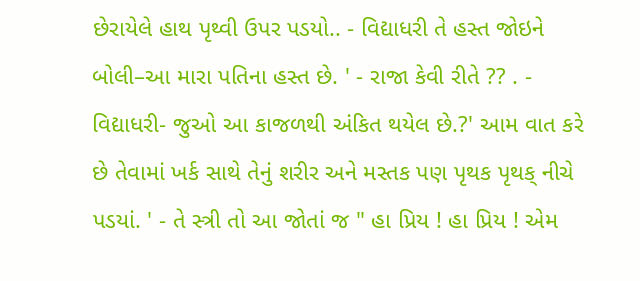છેરાયેલે હાથ પૃથ્વી ઉપર પડયો.. - વિદ્યાધરી તે હસ્ત જોઇને બોલી–આ મારા પતિના હસ્ત છે. ' - રાજા કેવી રીતે ?? . - વિદ્યાધરી- જુઓ આ કાજળથી અંકિત થયેલ છે.?' આમ વાત કરે છે તેવામાં ખર્ક સાથે તેનું શરીર અને મસ્તક પણ પૃથક પૃથક્ નીચે પડયાં. ' - તે સ્ત્રી તો આ જોતાં જ " હા પ્રિય ! હા પ્રિય ! એમ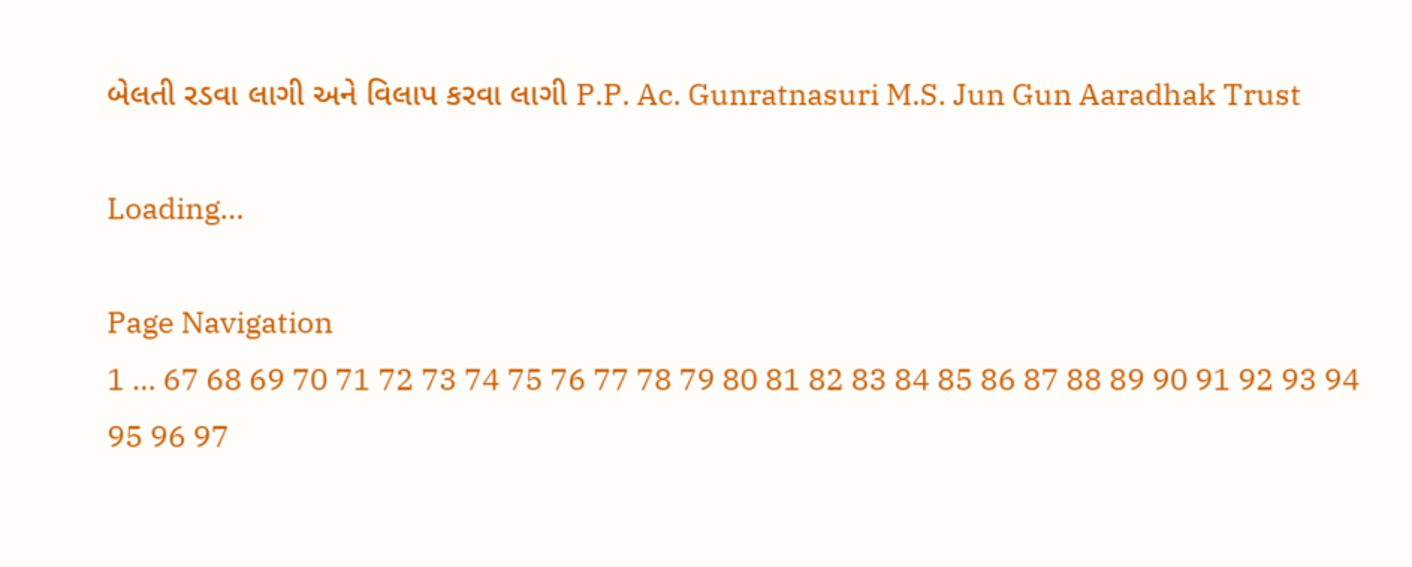બેલતી રડવા લાગી અને વિલાપ કરવા લાગી P.P. Ac. Gunratnasuri M.S. Jun Gun Aaradhak Trust

Loading...

Page Navigation
1 ... 67 68 69 70 71 72 73 74 75 76 77 78 79 80 81 82 83 84 85 86 87 88 89 90 91 92 93 94 95 96 97